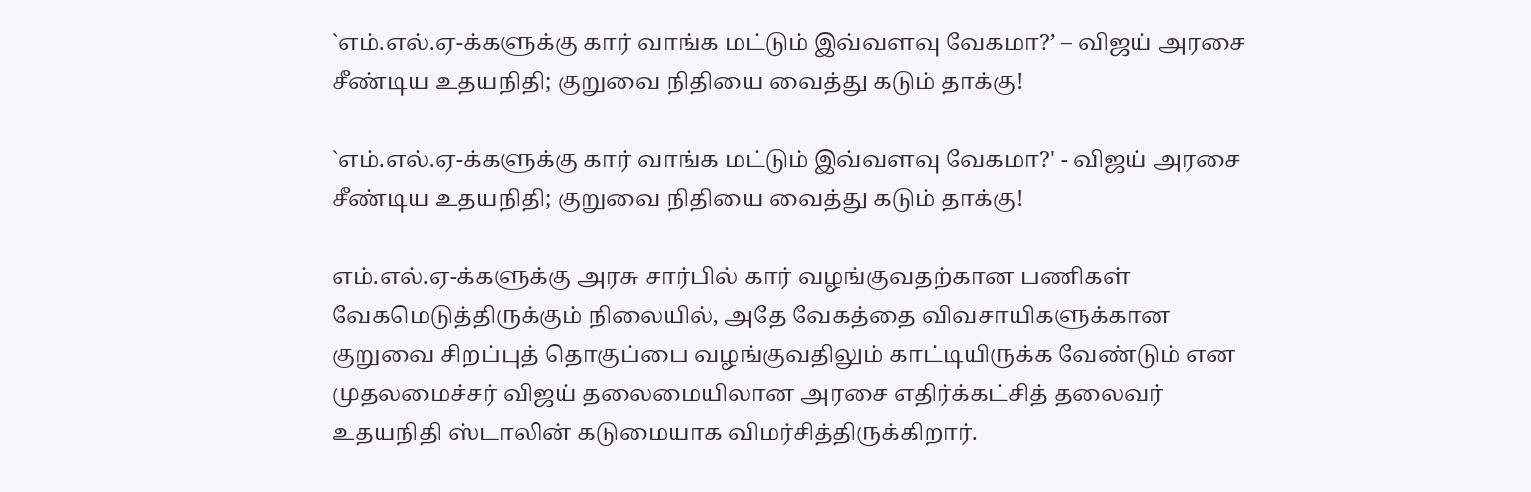`எம்.எல்.ஏ-க்களுக்கு கார் வாங்க மட்டும் இவ்வளவு வேகமா?’ – விஜய் அரசை சீண்டிய உதயநிதி; குறுவை நிதியை வைத்து கடும் தாக்கு!

`எம்.எல்.ஏ-க்களுக்கு கார் வாங்க மட்டும் இவ்வளவு வேகமா?' - விஜய் அரசை சீண்டிய உதயநிதி; குறுவை நிதியை வைத்து கடும் தாக்கு!

எம்.எல்.ஏ-க்களுக்கு அரசு சார்பில் கார் வழங்குவதற்கான பணிகள் வேகமெடுத்திருக்கும் நிலையில், அதே வேகத்தை விவசாயிகளுக்கான குறுவை சிறப்புத் தொகுப்பை வழங்குவதிலும் காட்டியிருக்க வேண்டும் என முதலமைச்சர் விஜய் தலைமையிலான அரசை எதிர்க்கட்சித் தலைவர் உதயநிதி ஸ்டாலின் கடுமையாக விமர்சித்திருக்கிறார்.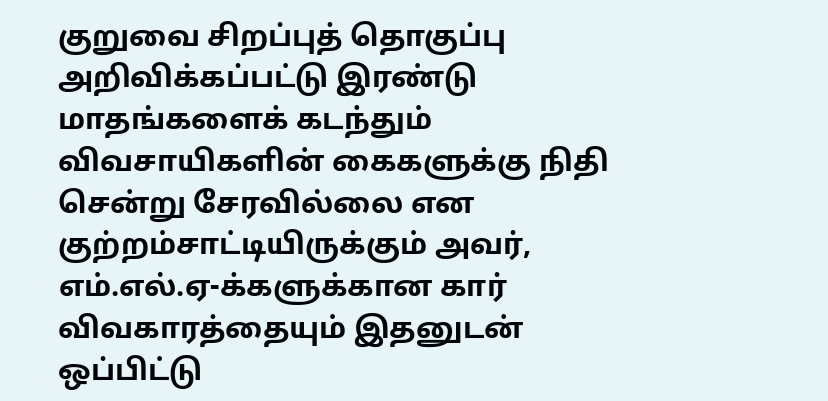குறுவை சிறப்புத் தொகுப்பு அறிவிக்கப்பட்டு இரண்டு மாதங்களைக் கடந்தும் விவசாயிகளின் கைகளுக்கு நிதி சென்று சேரவில்லை என குற்றம்சாட்டியிருக்கும் அவர், எம்.எல்.ஏ-க்களுக்கான கார் விவகாரத்தையும் இதனுடன் ஒப்பிட்டு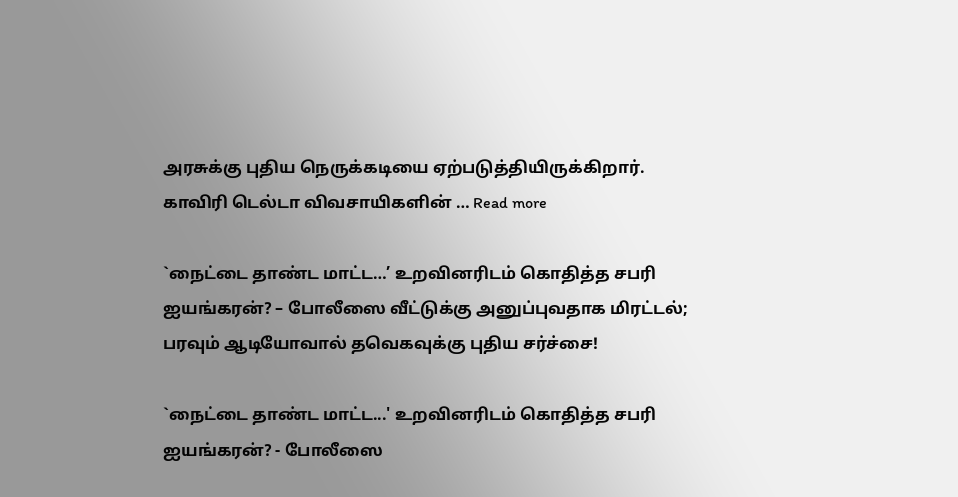அரசுக்கு புதிய நெருக்கடியை ஏற்படுத்தியிருக்கிறார். காவிரி டெல்டா விவசாயிகளின் … Read more

`நைட்டை தாண்ட மாட்ட…’ உறவினரிடம் கொதித்த சபரி ஐயங்கரன்? – போலீஸை வீட்டுக்கு அனுப்புவதாக மிரட்டல்; பரவும் ஆடியோவால் தவெகவுக்கு புதிய சர்ச்சை!

`நைட்டை தாண்ட மாட்ட...' உறவினரிடம் கொதித்த சபரி ஐயங்கரன்? - போலீஸை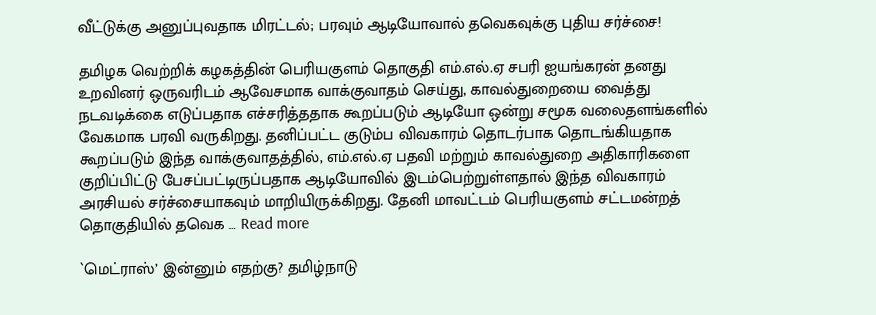வீட்டுக்கு அனுப்புவதாக மிரட்டல்; பரவும் ஆடியோவால் தவெகவுக்கு புதிய சர்ச்சை!

தமிழக வெற்றிக் கழகத்தின் பெரியகுளம் தொகுதி எம்.எல்.ஏ சபரி ஐயங்கரன் தனது உறவினர் ஒருவரிடம் ஆவேசமாக வாக்குவாதம் செய்து, காவல்துறையை வைத்து நடவடிக்கை எடுப்பதாக எச்சரித்ததாக கூறப்படும் ஆடியோ ஒன்று சமூக வலைதளங்களில் வேகமாக பரவி வருகிறது. தனிப்பட்ட குடும்ப விவகாரம் தொடர்பாக தொடங்கியதாக கூறப்படும் இந்த வாக்குவாதத்தில், எம்.எல்.ஏ பதவி மற்றும் காவல்துறை அதிகாரிகளை குறிப்பிட்டு பேசப்பட்டிருப்பதாக ஆடியோவில் இடம்பெற்றுள்ளதால் இந்த விவகாரம் அரசியல் சர்ச்சையாகவும் மாறியிருக்கிறது. தேனி மாவட்டம் பெரியகுளம் சட்டமன்றத் தொகுதியில் தவெக … Read more

`மெட்ராஸ்’ இன்னும் எதற்கு? தமிழ்நாடு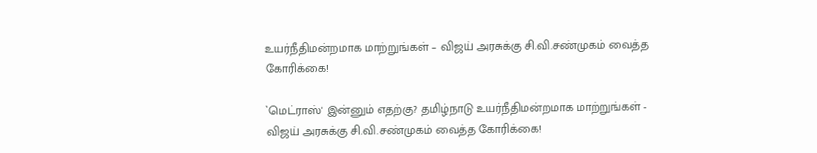உயர்நீதிமன்றமாக மாற்றுங்கள் – விஜய் அரசுக்கு சி.வி.சண்முகம் வைத்த கோரிக்கை!

`மெட்ராஸ்' இன்னும் எதற்கு? தமிழ்நாடு உயர்நீதிமன்றமாக மாற்றுங்கள் - விஜய் அரசுக்கு சி.வி.சண்முகம் வைத்த கோரிக்கை!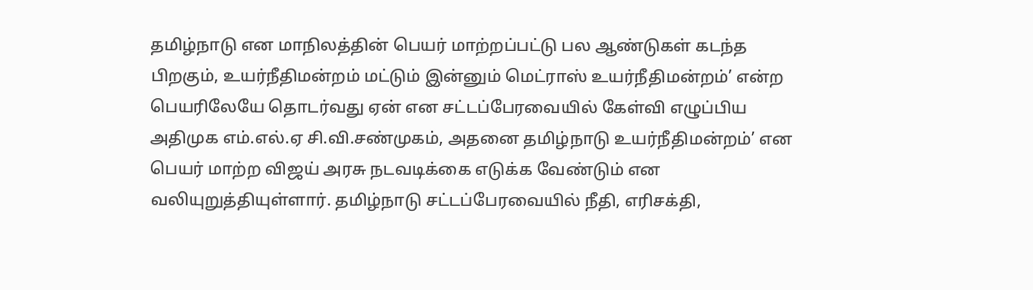தமிழ்நாடு என மாநிலத்தின் பெயர் மாற்றப்பட்டு பல ஆண்டுகள் கடந்த பிறகும், உயர்நீதிமன்றம் மட்டும் இன்னும் மெட்ராஸ் உயர்நீதிமன்றம்’ என்ற பெயரிலேயே தொடர்வது ஏன் என சட்டப்பேரவையில் கேள்வி எழுப்பிய அதிமுக எம்.எல்.ஏ சி.வி.சண்முகம், அதனை தமிழ்நாடு உயர்நீதிமன்றம்’ என பெயர் மாற்ற விஜய் அரசு நடவடிக்கை எடுக்க வேண்டும் என வலியுறுத்தியுள்ளார். தமிழ்நாடு சட்டப்பேரவையில் நீதி, எரிசக்தி,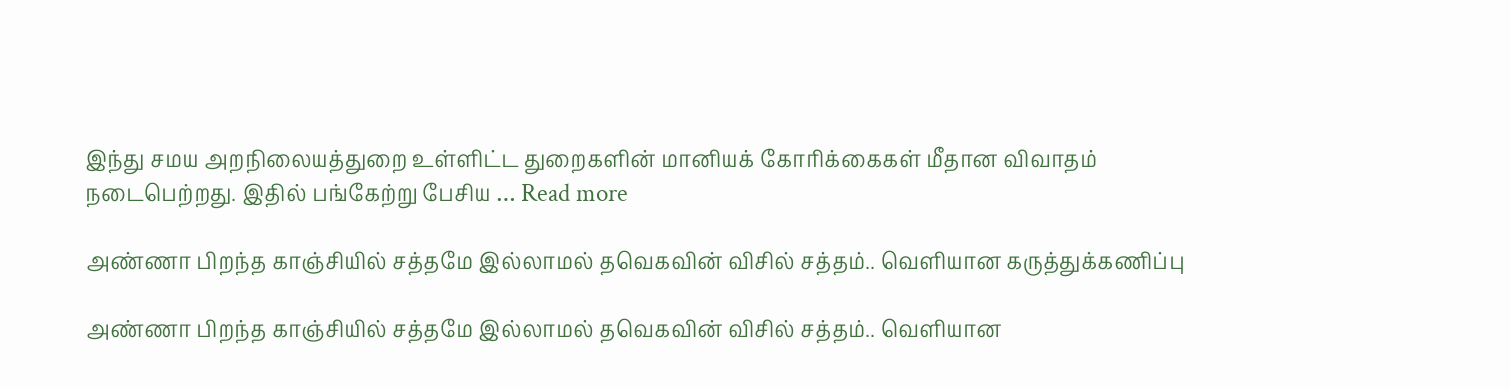இந்து சமய அறநிலையத்துறை உள்ளிட்ட துறைகளின் மானியக் கோரிக்கைகள் மீதான விவாதம் நடைபெற்றது. இதில் பங்கேற்று பேசிய … Read more

அண்ணா பிறந்த காஞ்சியில் சத்தமே இல்லாமல் தவெகவின் விசில் சத்தம்.. வெளியான கருத்துக்கணிப்பு

அண்ணா பிறந்த காஞ்சியில் சத்தமே இல்லாமல் தவெகவின் விசில் சத்தம்.. வெளியான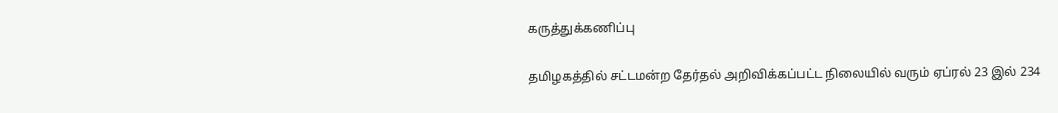கருத்துக்கணிப்பு

தமிழகத்தில் சட்டமன்ற தேர்தல் அறிவிக்கப்பட்ட நிலையில் வரும் ஏப்ரல் 23 இல் 234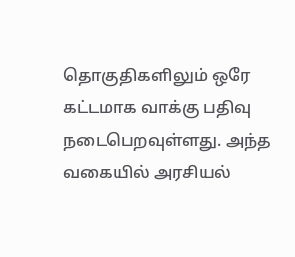தொகுதிகளிலும் ஒரே கட்டமாக வாக்கு பதிவு நடைபெறவுள்ளது. அந்த வகையில் அரசியல்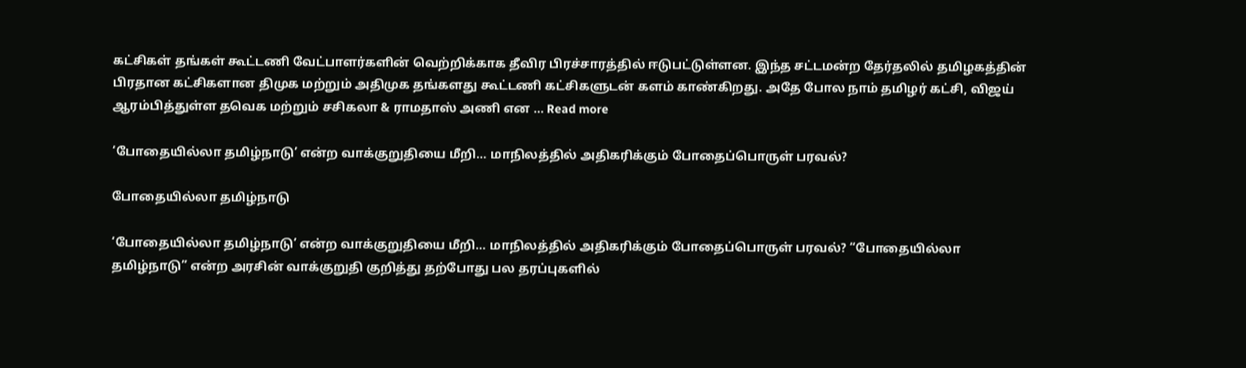கட்சிகள் தங்கள் கூட்டணி வேட்பாளர்களின் வெற்றிக்காக தீவிர பிரச்சாரத்தில் ஈடுபட்டுள்ளன. இந்த சட்டமன்ற தேர்தலில் தமிழகத்தின் பிரதான கட்சிகளான திமுக மற்றும் அதிமுக தங்களது கூட்டணி கட்சிகளுடன் களம் காண்கிறது. அதே போல நாம் தமிழர் கட்சி, விஜய் ஆரம்பித்துள்ள தவெக மற்றும் சசிகலா & ராமதாஸ் அணி என … Read more

‘போதையில்லா தமிழ்நாடு’ என்ற வாக்குறுதியை மீறி… மாநிலத்தில் அதிகரிக்கும் போதைப்பொருள் பரவல்?

போதையில்லா தமிழ்நாடு

‘போதையில்லா தமிழ்நாடு’ என்ற வாக்குறுதியை மீறி… மாநிலத்தில் அதிகரிக்கும் போதைப்பொருள் பரவல்? “போதையில்லா தமிழ்நாடு” என்ற அரசின் வாக்குறுதி குறித்து தற்போது பல தரப்புகளில்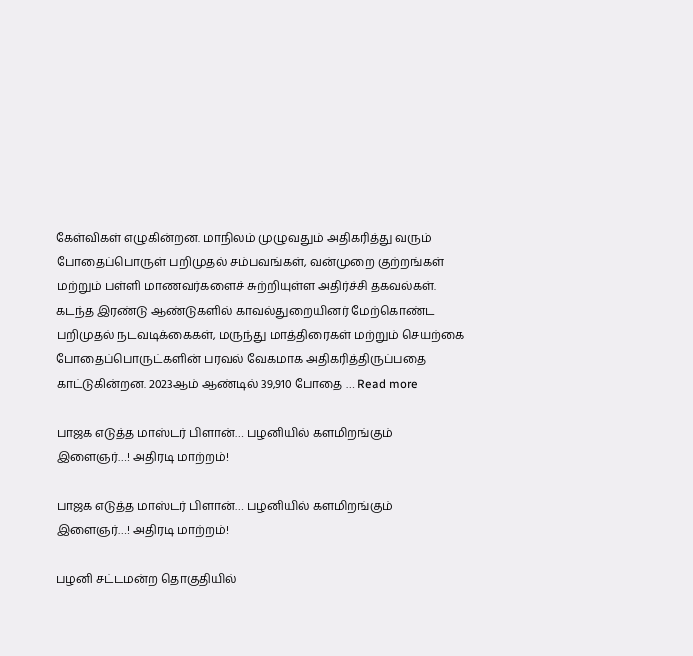கேள்விகள் எழுகின்றன. மாநிலம் முழுவதும் அதிகரித்து வரும் போதைப்பொருள் பறிமுதல் சம்பவங்கள், வன்முறை குற்றங்கள் மற்றும் பள்ளி மாணவர்களைச் சுற்றியுள்ள அதிர்ச்சி தகவல்கள். கடந்த இரண்டு ஆண்டுகளில் காவல்துறையினர் மேற்கொண்ட பறிமுதல் நடவடிக்கைகள், மருந்து மாத்திரைகள் மற்றும் செயற்கை போதைப்பொருட்களின் பரவல் வேகமாக அதிகரித்திருப்பதை காட்டுகின்றன. 2023ஆம் ஆண்டில் 39,910 போதை … Read more

பாஜக எடுத்த மாஸ்டர் பிளான்… பழனியில் களமிறங்கும் இளைஞர்…! அதிரடி மாற்றம்!

பாஜக எடுத்த மாஸ்டர் பிளான்… பழனியில் களமிறங்கும் இளைஞர்…! அதிரடி மாற்றம்!

பழனி சட்டமன்ற தொகுதியில்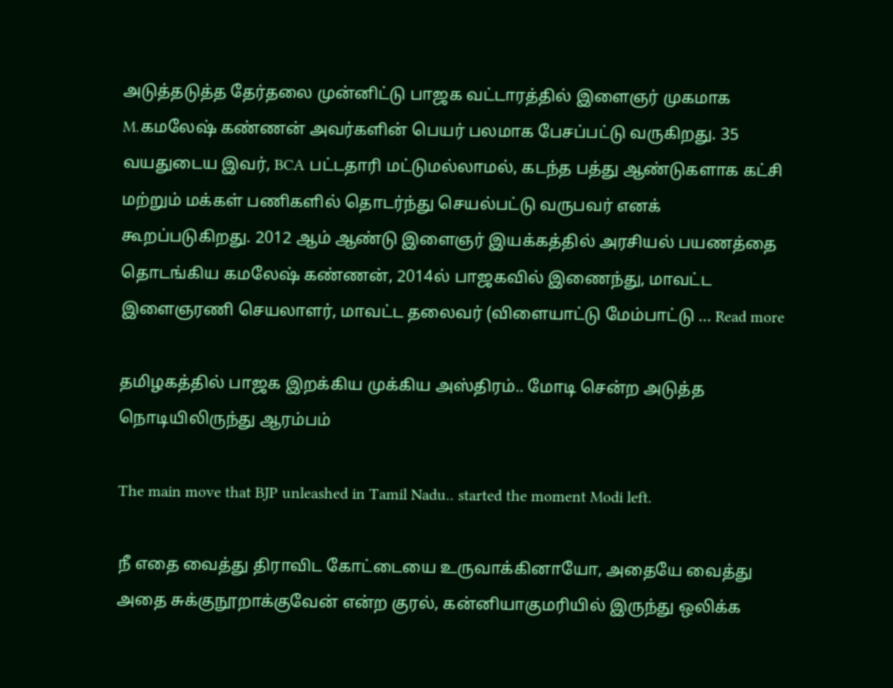அடுத்தடுத்த தேர்தலை முன்னிட்டு பாஜக வட்டாரத்தில் இளைஞர் முகமாக M.கமலேஷ் கண்ணன் அவர்களின் பெயர் பலமாக பேசப்பட்டு வருகிறது. 35 வயதுடைய இவர், BCA பட்டதாரி மட்டுமல்லாமல், கடந்த பத்து ஆண்டுகளாக கட்சி மற்றும் மக்கள் பணிகளில் தொடர்ந்து செயல்பட்டு வருபவர் எனக் கூறப்படுகிறது. 2012 ஆம் ஆண்டு இளைஞர் இயக்கத்தில் அரசியல் பயணத்தை தொடங்கிய கமலேஷ் கண்ணன், 2014ல் பாஜகவில் இணைந்து, மாவட்ட இளைஞரணி செயலாளர், மாவட்ட தலைவர் (விளையாட்டு மேம்பாட்டு … Read more

தமிழகத்தில் பாஜக இறக்கிய முக்கிய அஸ்திரம்.. மோடி சென்ற அடுத்த நொடியிலிருந்து ஆரம்பம்

The main move that BJP unleashed in Tamil Nadu.. started the moment Modi left.

நீ எதை வைத்து திராவிட கோட்டையை உருவாக்கினாயோ, அதையே வைத்து அதை சுக்குநூறாக்குவேன் என்ற குரல், கன்னியாகுமரியில் இருந்து ஒலிக்க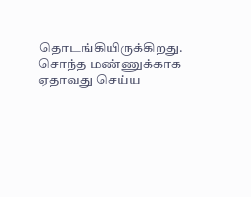தொடங்கியிருக்கிறது. சொந்த மண்ணுக்காக ஏதாவது செய்ய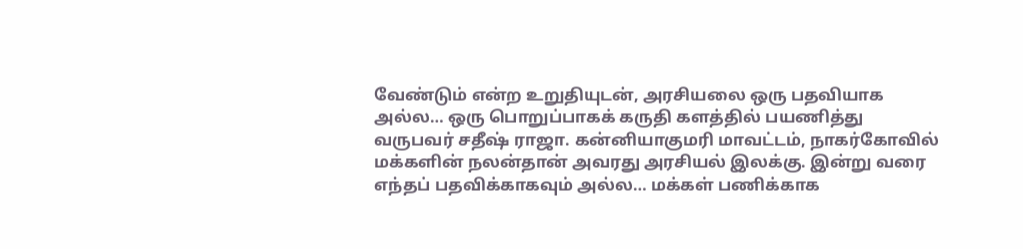வேண்டும் என்ற உறுதியுடன், அரசியலை ஒரு பதவியாக அல்ல… ஒரு பொறுப்பாகக் கருதி களத்தில் பயணித்து வருபவர் சதீஷ் ராஜா. கன்னியாகுமரி மாவட்டம், நாகர்கோவில் மக்களின் நலன்தான் அவரது அரசியல் இலக்கு. இன்று வரை எந்தப் பதவிக்காகவும் அல்ல… மக்கள் பணிக்காக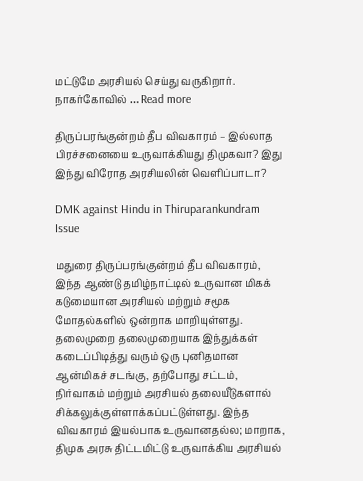மட்டுமே அரசியல் செய்து வருகிறார். நாகர்கோவில் … Read more

திருப்பரங்குன்றம் தீப விவகாரம் – இல்லாத பிரச்சனையை உருவாக்கியது திமுகவா? இது இந்து விரோத அரசியலின் வெளிப்பாடா?

DMK against Hindu in Thiruparankundram Issue

மதுரை திருப்பரங்குன்றம் தீப விவகாரம், இந்த ஆண்டு தமிழ்நாட்டில் உருவான மிகக் கடுமையான அரசியல் மற்றும் சமூக மோதல்களில் ஒன்றாக மாறியுள்ளது. தலைமுறை தலைமுறையாக இந்துக்கள் கடைப்பிடித்து வரும் ஒரு புனிதமான ஆன்மிகச் சடங்கு, தற்போது சட்டம், நிர்வாகம் மற்றும் அரசியல் தலையீடுகளால் சிக்கலுக்குள்ளாக்கப்பட்டுள்ளது. இந்த விவகாரம் இயல்பாக உருவானதல்ல; மாறாக, திமுக அரசு திட்டமிட்டு உருவாக்கிய அரசியல்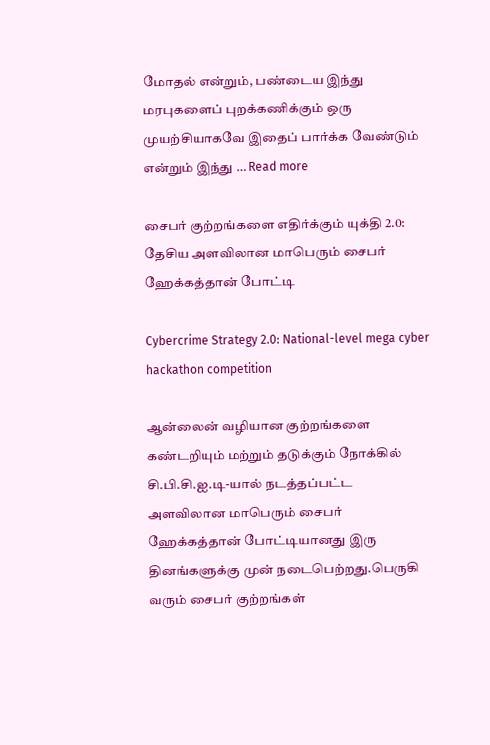மோதல் என்றும், பண்டைய இந்து மரபுகளைப் புறக்கணிக்கும் ஒரு முயற்சியாகவே இதைப் பார்க்க வேண்டும் என்றும் இந்து … Read more

சைபர் குற்றங்களை எதிர்க்கும் யுக்தி 2.0: தேசிய அளவிலான மாபெரும் சைபர் ஹேக்கத்தான் போட்டி

Cybercrime Strategy 2.0: National-level mega cyber hackathon competition

ஆன்லைன் வழியான குற்றங்களை கண்டறியும் மற்றும் தடுக்கும் நோக்கில் சி.பி.சி.ஐ.டி-யால் நடத்தப்பட்ட அளவிலான மாபெரும் சைபர் ஹேக்கத்தான் போட்டியானது இரு தினங்களுக்கு முன் நடைபெற்றது.பெருகி வரும் சைபர் குற்றங்கள்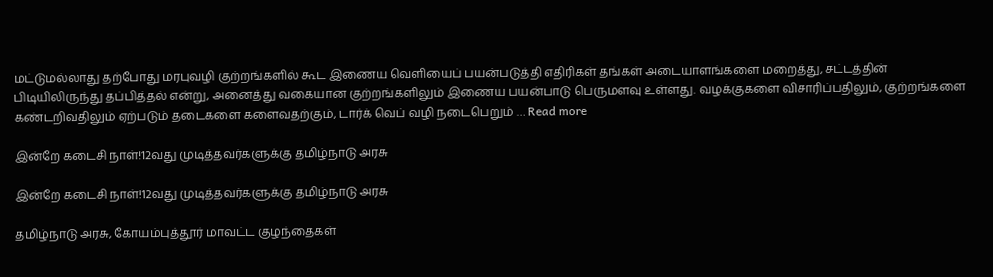மட்டுமல்லாது தற்போது மரபுவழி குற்றங்களில் கூட இணைய வெளியைப் பயன்படுத்தி எதிரிகள் தங்கள் அடையாளங்களை மறைத்து, சட்டத்தின் பிடியிலிருந்து தப்பித்தல் என்று, அனைத்து வகையான குற்றங்களிலும் இணைய பயன்பாடு பெருமளவு உள்ளது. வழக்குகளை விசாரிப்பதிலும், குற்றங்களை கண்டறிவதிலும் ஏற்படும் தடைகளை களைவதற்கும், டார்க் வெப் வழி நடைபெறும் … Read more

இன்றே கடைசி நாள்!12வது முடித்தவர்களுக்கு தமிழ்நாடு அரசு

இன்றே கடைசி நாள்!12வது முடித்தவர்களுக்கு தமிழ்நாடு அரசு

தமிழ்நாடு அரசு, கோயம்புத்தூர் மாவட்ட குழந்தைகள்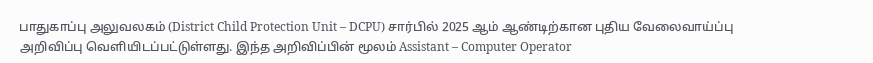பாதுகாப்பு அலுவலகம் (District Child Protection Unit – DCPU) சார்பில் 2025 ஆம் ஆண்டிற்கான புதிய வேலைவாய்ப்பு அறிவிப்பு வெளியிடப்பட்டுள்ளது. இந்த அறிவிப்பின் மூலம் Assistant – Computer Operator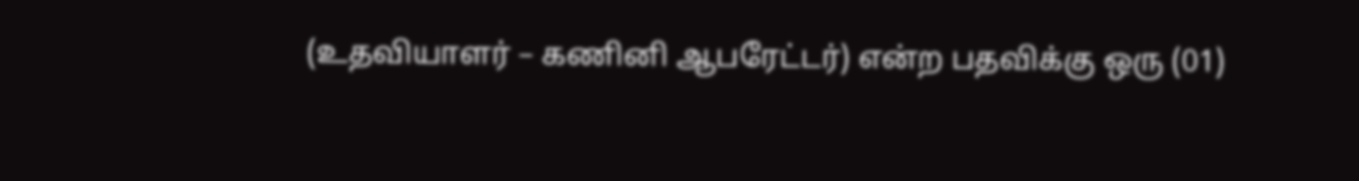(உதவியாளர் – கணினி ஆபரேட்டர்) என்ற பதவிக்கு ஒரு (01)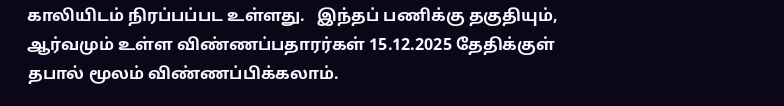காலியிடம் நிரப்பப்பட உள்ளது.   இந்தப் பணிக்கு தகுதியும், ஆர்வமும் உள்ள விண்ணப்பதாரர்கள் 15.12.2025 தேதிக்குள் தபால் மூலம் விண்ணப்பிக்கலாம்.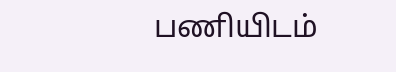பணியிடம்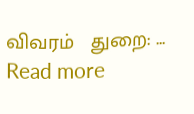விவரம்   துறை: … Read more